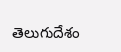తెలుగుదేశం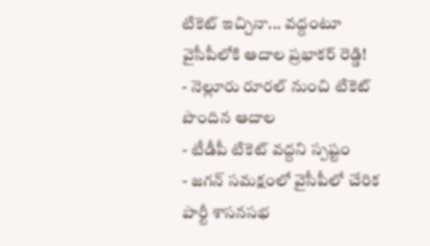టికెట్ ఇచ్చినా... వద్దంటూ వైసీపీలోకి ఆదాల ప్రభాకర్ రెడ్డి!
- నెల్లూరు రూరల్ నుంచి టికెట్ పొందిన ఆదాల
- టీడీపీ టికెట్ వద్దని స్పష్టం
- జగన్ సమక్షంలో వైసీపీలో చేరిక
పార్టీ శాసనసభ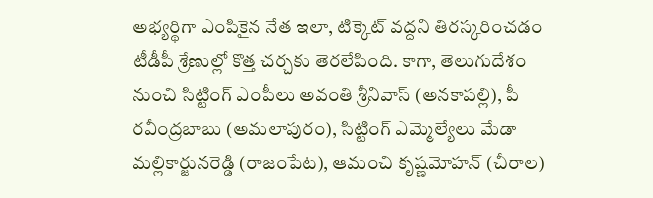అభ్యర్థిగా ఎంపికైన నేత ఇలా, టిక్కెట్ వద్దని తిరస్కరించడం టీడీపీ శ్రేణుల్లో కొత్త చర్చకు తెరలేపింది. కాగా, తెలుగుదేశం నుంచి సిట్టింగ్ ఎంపీలు అవంతి శ్రీనివాస్ (అనకాపల్లి), పీ రవీంద్రబాబు (అమలాపురం), సిట్టింగ్ ఎమ్మెల్యేలు మేడా మల్లికార్జునరెడ్డి (రాజంపేట), ఆమంచి కృష్ణమోహన్ (చీరాల)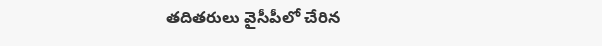తదితరులు వైసీపీలో చేరిన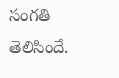సంగతి తెలిసిందే.